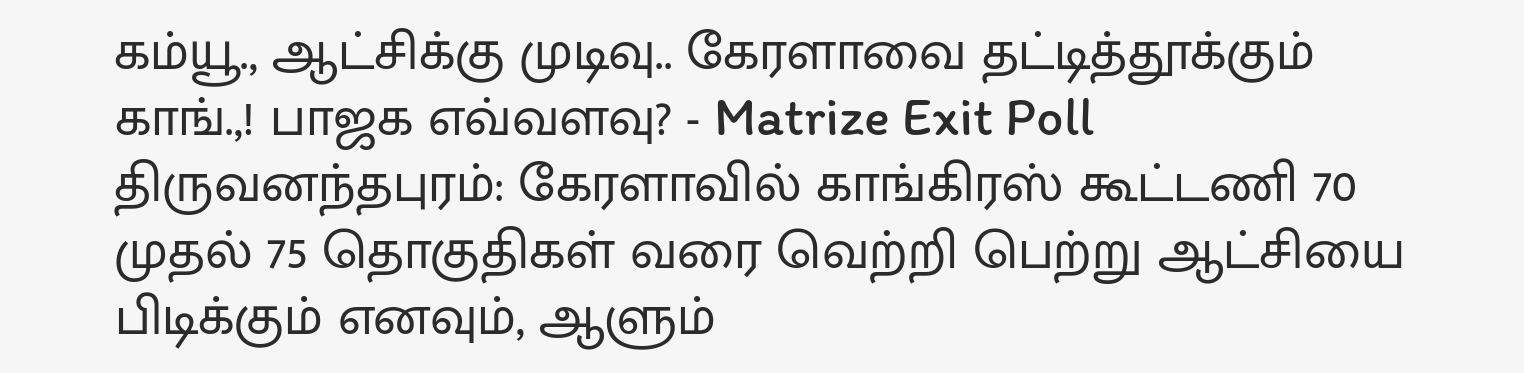கம்யூ., ஆட்சிக்கு முடிவு.. கேரளாவை தட்டித்தூக்கும் காங்.,! பாஜக எவ்வளவு? - Matrize Exit Poll
திருவனந்தபுரம்: கேரளாவில் காங்கிரஸ் கூட்டணி 70 முதல் 75 தொகுதிகள் வரை வெற்றி பெற்று ஆட்சியை பிடிக்கும் எனவும், ஆளும்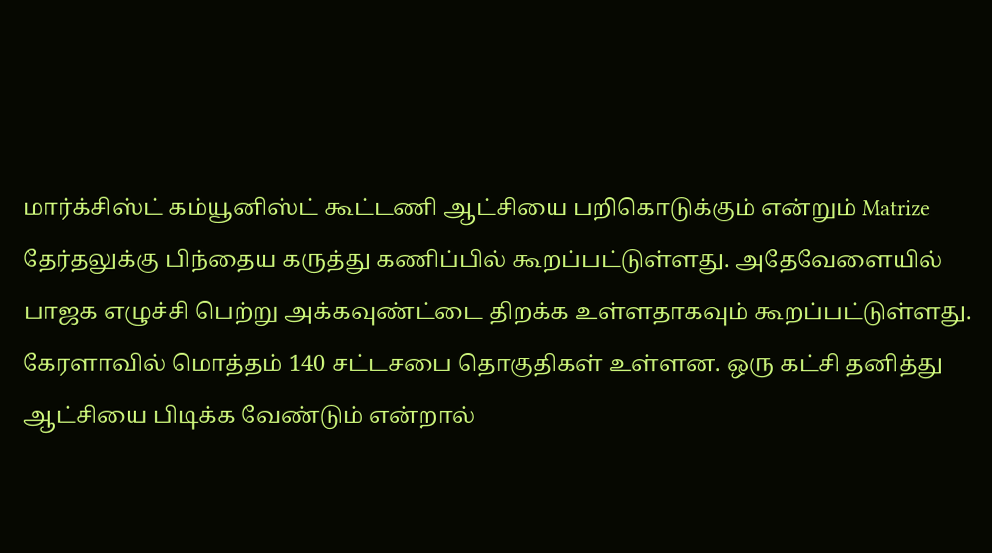மார்க்சிஸ்ட் கம்யூனிஸ்ட் கூட்டணி ஆட்சியை பறிகொடுக்கும் என்றும் Matrize தேர்தலுக்கு பிந்தைய கருத்து கணிப்பில் கூறப்பட்டுள்ளது. அதேவேளையில் பாஜக எழுச்சி பெற்று அக்கவுண்ட்டை திறக்க உள்ளதாகவும் கூறப்பட்டுள்ளது.
கேரளாவில் மொத்தம் 140 சட்டசபை தொகுதிகள் உள்ளன. ஒரு கட்சி தனித்து ஆட்சியை பிடிக்க வேண்டும் என்றால்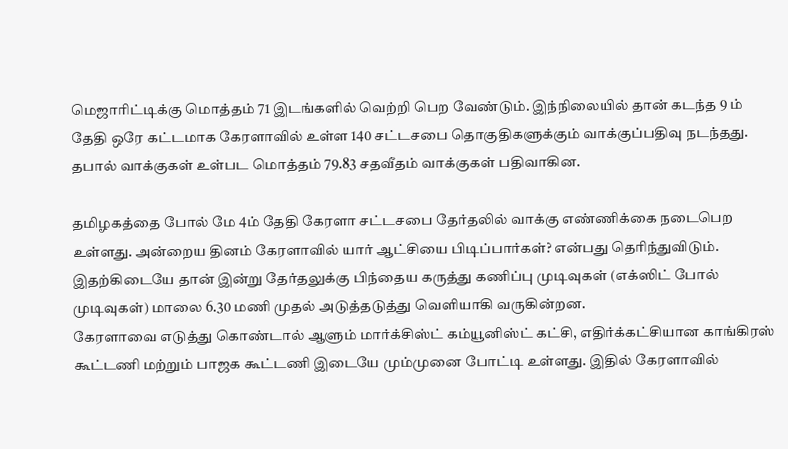மெஜாரிட்டிக்கு மொத்தம் 71 இடங்களில் வெற்றி பெற வேண்டும். இந்நிலையில் தான் கடந்த 9 ம் தேதி ஒரே கட்டமாக கேரளாவில் உள்ள 140 சட்டசபை தொகுதிகளுக்கும் வாக்குப்பதிவு நடந்தது. தபால் வாக்குகள் உள்பட மொத்தம் 79.83 சதவீதம் வாக்குகள் பதிவாகின.

தமிழகத்தை போல் மே 4ம் தேதி கேரளா சட்டசபை தேர்தலில் வாக்கு எண்ணிக்கை நடைபெற உள்ளது. அன்றைய தினம் கேரளாவில் யார் ஆட்சியை பிடிப்பார்கள்? என்பது தெரிந்துவிடும். இதற்கிடையே தான் இன்று தேர்தலுக்கு பிந்தைய கருத்து கணிப்பு முடிவுகள் (எக்ஸிட் போல் முடிவுகள்) மாலை 6.30 மணி முதல் அடுத்தடுத்து வெளியாகி வருகின்றன.
கேரளாவை எடுத்து கொண்டால் ஆளும் மார்க்சிஸ்ட் கம்யூனிஸ்ட் கட்சி, எதிர்க்கட்சியான காங்கிரஸ் கூட்டணி மற்றும் பாஜக கூட்டணி இடையே மும்முனை போட்டி உள்ளது. இதில் கேரளாவில்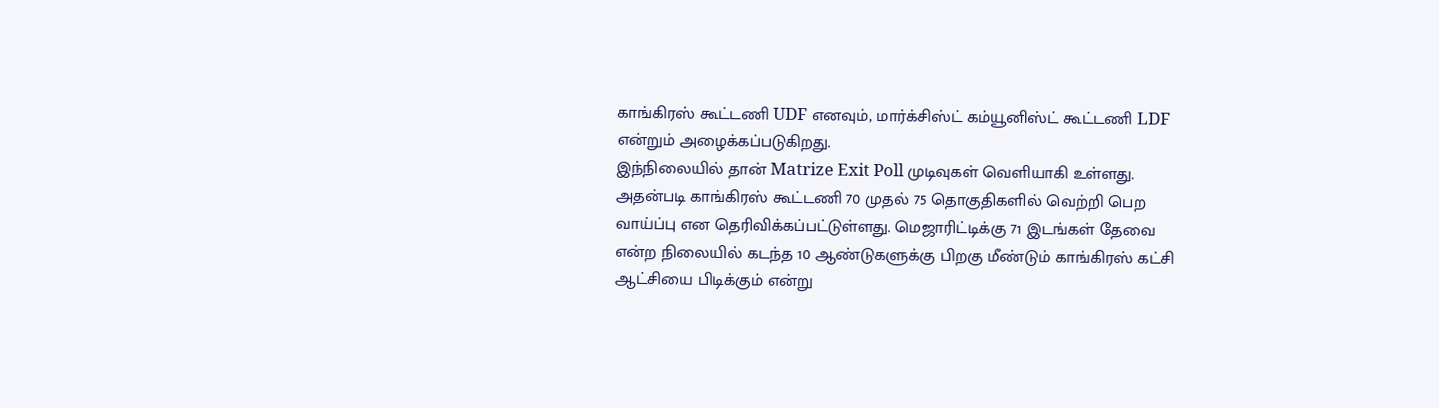காங்கிரஸ் கூட்டணி UDF எனவும், மார்க்சிஸ்ட் கம்யூனிஸ்ட் கூட்டணி LDF என்றும் அழைக்கப்படுகிறது.
இந்நிலையில் தான் Matrize Exit Poll முடிவுகள் வெளியாகி உள்ளது. அதன்படி காங்கிரஸ் கூட்டணி 70 முதல் 75 தொகுதிகளில் வெற்றி பெற வாய்ப்பு என தெரிவிக்கப்பட்டுள்ளது. மெஜாரிட்டிக்கு 71 இடங்கள் தேவை என்ற நிலையில் கடந்த 10 ஆண்டுகளுக்கு பிறகு மீண்டும் காங்கிரஸ் கட்சி ஆட்சியை பிடிக்கும் என்று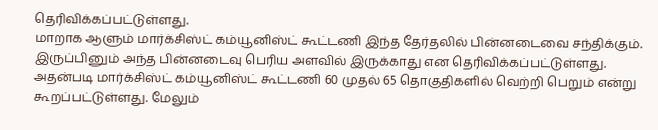தெரிவிக்கப்பட்டுள்ளது.
மாறாக ஆளும் மார்க்சிஸ்ட் கம்யூனிஸ்ட் கூட்டணி இந்த தேர்தலில் பின்னடைவை சந்திக்கும். இருப்பினும் அந்த பின்னடைவு பெரிய அளவில் இருக்காது என தெரிவிக்கப்பட்டுள்ளது. அதன்படி மார்க்சிஸ்ட் கம்யூனிஸ்ட் கூட்டணி 60 முதல் 65 தொகுதிகளில் வெற்றி பெறும் என்று கூறப்பட்டுள்ளது. மேலும்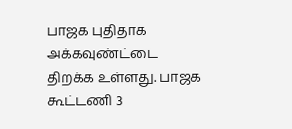பாஜக புதிதாக அக்கவுண்ட்டை திறக்க உள்ளது. பாஜக கூட்டணி 3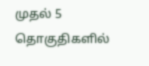முதல் 5 தொகுதிகளில்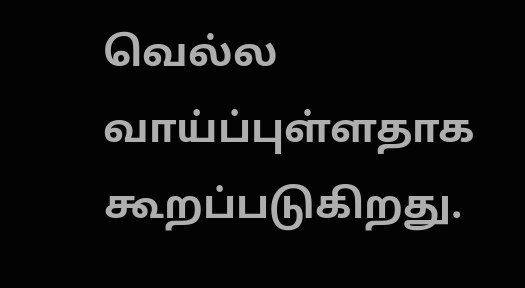வெல்ல வாய்ப்புள்ளதாக கூறப்படுகிறது.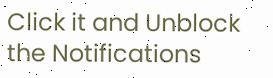Click it and Unblock the Notifications